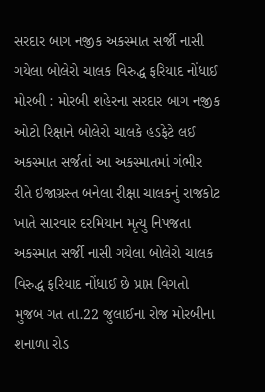સરદાર બાગ નજીક અકસ્માત સર્જી નાસી ગયેલા બોલેરો ચાલક વિરુદ્ધ ફરિયાદ નોંધાઈ મોરબી : મોરબી શહેરના સરદાર બાગ નજીક ઓટો રિક્ષાને બોલેરો ચાલકે હડફેટે લઈ અકસ્માત સર્જતાં આ અકસ્માતમાં ગંભીર રીતે ઇજાગ્રસ્ત બનેલા રીક્ષા ચાલકનું રાજકોટ ખાતે સારવાર દરમિયાન મૃત્યુ નિપજતા અકસ્માત સર્જી નાસી ગયેલા બોલેરો ચાલક વિરુદ્ધ ફરિયાદ નોંધાઈ છે પ્રાપ્ત વિગતો મુજબ ગત તા.22 જુલાઈના રોજ મોરબીના શનાળા રોડ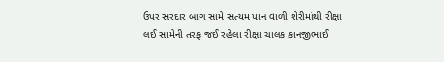ઉપર સરદાર બાગ સામે સત્યમ પાન વાળી શેરીમાંથી રીક્ષા લઈ સામેની તરફ જઈ રહેલા રીક્ષા ચાલક કાનજીભાઈ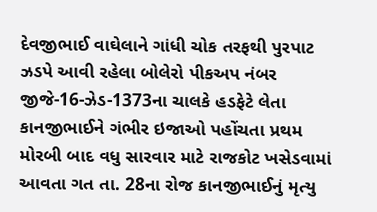દેવજીભાઈ વાઘેલાને ગાંધી ચોક તરફથી પુરપાટ ઝડપે આવી રહેલા બોલેરો પીકઅપ નંબર જીજે-16-ઝેડ-1373ના ચાલકે હડફેટે લેતા કાનજીભાઈને ગંભીર ઇજાઓ પહોંચતા પ્રથમ મોરબી બાદ વધુ સારવાર માટે રાજકોટ ખસેડવામાં આવતા ગત તા. 28ના રોજ કાનજીભાઈનું મૃત્યુ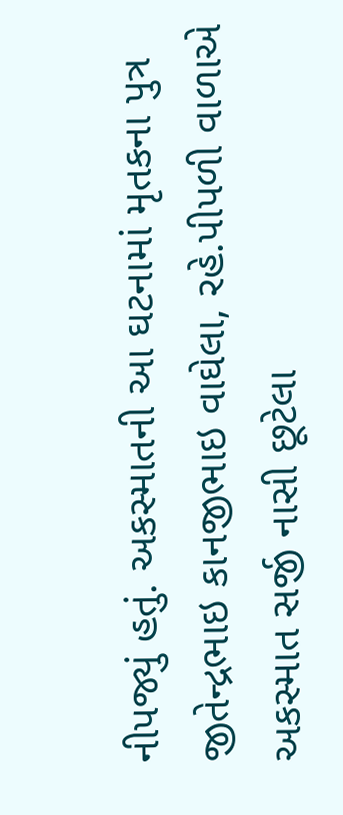નીપજ્યું હતું. અકસ્માતની આ ઘટનામાં મૃતકના પુત્ર જીતેન્દ્રભાઇ કાનજીભાઇ વાઘેલા, રહે.પીપળી વાળાએ અકસ્માત સર્જી નાસી છૂટેલા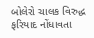બોલેરો ચાલક વિરુદ્ધ ફરિયાદ નોંધાવતા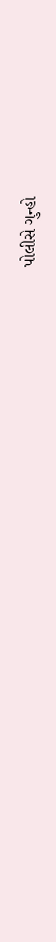પોલીસે ગુન્હો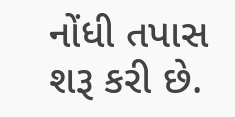નોંધી તપાસ શરૂ કરી છે.